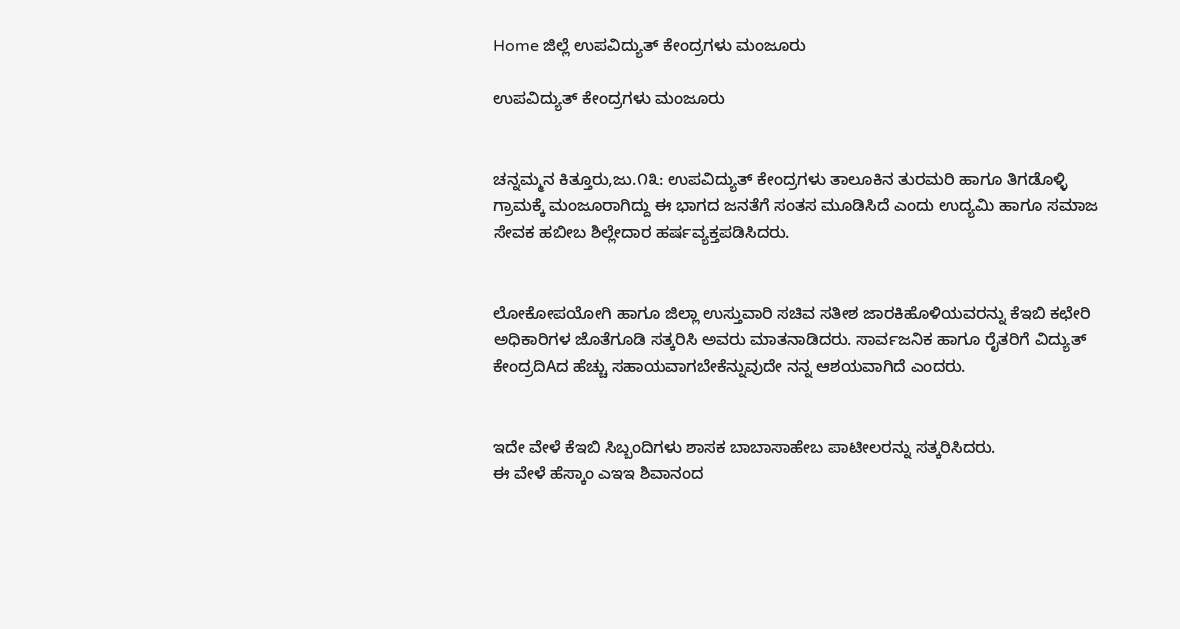Home ಜಿಲ್ಲೆ ಉಪವಿದ್ಯುತ್ ಕೇಂದ್ರಗಳು ಮಂಜೂರು

ಉಪವಿದ್ಯುತ್ ಕೇಂದ್ರಗಳು ಮಂಜೂರು


ಚನ್ನಮ್ಮನ ಕಿತ್ತೂರು,ಜು.೧೩: ಉಪವಿದ್ಯುತ್ ಕೇಂದ್ರಗಳು ತಾಲೂಕಿನ ತುರಮರಿ ಹಾಗೂ ತಿಗಡೊಳ್ಳಿ ಗ್ರಾಮಕ್ಕೆ ಮಂಜೂರಾಗಿದ್ದು ಈ ಭಾಗದ ಜನತೆಗೆ ಸಂತಸ ಮೂಡಿಸಿದೆ ಎಂದು ಉದ್ಯಮಿ ಹಾಗೂ ಸಮಾಜ ಸೇವಕ ಹಬೀಬ ಶಿಲ್ಲೇದಾರ ಹರ್ಷವ್ಯಕ್ತಪಡಿಸಿದರು.


ಲೋಕೋಪಯೋಗಿ ಹಾಗೂ ಜಿಲ್ಲಾ ಉಸ್ತುವಾರಿ ಸಚಿವ ಸತೀಶ ಜಾರಕಿಹೊಳಿಯವರನ್ನು ಕೆಇಬಿ ಕಛೇರಿ ಅಧಿಕಾರಿಗಳ ಜೊತೆಗೂಡಿ ಸತ್ಕರಿಸಿ ಅವರು ಮಾತನಾಡಿದರು. ಸಾರ್ವಜನಿಕ ಹಾಗೂ ರೈತರಿಗೆ ವಿದ್ಯುತ್ ಕೇಂದ್ರದಿAದ ಹೆಚ್ಚು ಸಹಾಯವಾಗಬೇಕೆನ್ನುವುದೇ ನನ್ನ ಆಶಯವಾಗಿದೆ ಎಂದರು.


ಇದೇ ವೇಳೆ ಕೆಇಬಿ ಸಿಬ್ಬಂದಿಗಳು ಶಾಸಕ ಬಾಬಾಸಾಹೇಬ ಪಾಟೀಲರನ್ನು ಸತ್ಕರಿಸಿದರು.
ಈ ವೇಳೆ ಹೆಸ್ಕಾಂ ಎಇಇ ಶಿವಾನಂದ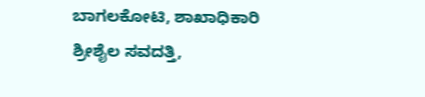ಬಾಗಲಕೋಟಿ, ಶಾಖಾಧಿಕಾರಿ ಶ್ರೀಶೈಲ ಸವದತ್ತಿ,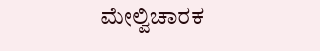ಮೇಲ್ವಿಚಾರಕ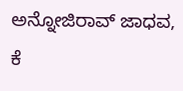ಅನ್ನೋಜಿರಾವ್ ಜಾಧವ, ಕೆ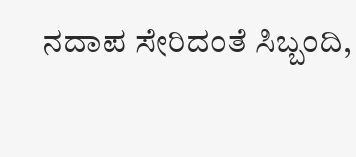ನದಾಪ ಸೇರಿದಂತೆ ಸಿಬ್ಬಂದಿ,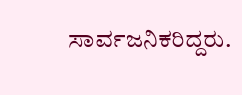ಸಾರ್ವಜನಿಕರಿದ್ದರು.